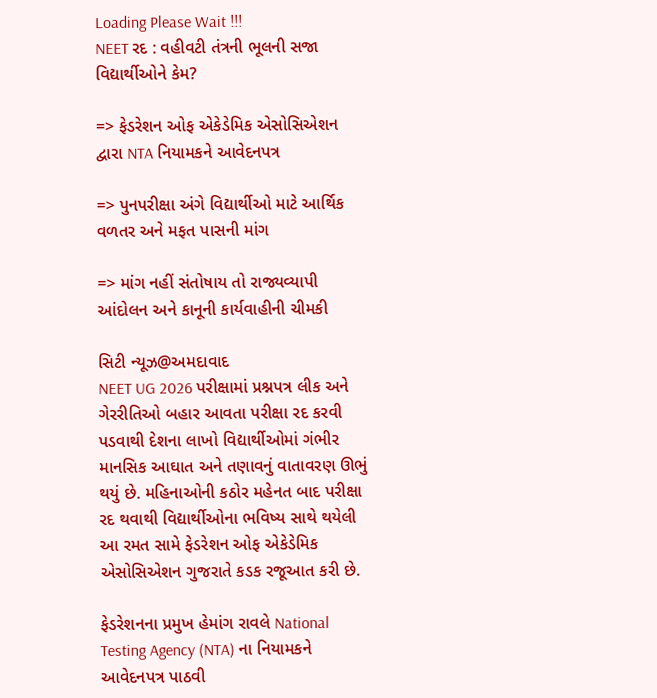Loading Please Wait !!!
NEET રદ : વહીવટી તંત્રની ભૂલની સજા વિદ્યાર્થીઓને કેમ?

=> ફેડરેશન ઓફ એકેડેમિક એસોસિએશન દ્વારા NTA નિયામકને આવેદનપત્ર

=> પુનપરીક્ષા અંગે વિદ્યાર્થીઓ માટે આર્થિક વળતર અને મફત પાસની માંગ

=> માંગ નહીં સંતોષાય તો રાજ્યવ્યાપી આંદોલન અને કાનૂની કાર્યવાહીની ચીમકી

સિટી ન્યૂઝ@અમદાવાદ
NEET UG 2026 પરીક્ષામાં પ્રશ્નપત્ર લીક અને ગેરરીતિઓ બહાર આવતા પરીક્ષા રદ કરવી પડવાથી દેશના લાખો વિદ્યાર્થીઓમાં ગંભીર માનસિક આઘાત અને તણાવનું વાતાવરણ ઊભું થયું છે. મહિનાઓની કઠોર મહેનત બાદ પરીક્ષા રદ થવાથી વિદ્યાર્થીઓના ભવિષ્ય સાથે થયેલી આ રમત સામે ફેડરેશન ઓફ એકેડેમિક એસોસિએશન ગુજરાતે કડક રજૂઆત કરી છે.

ફેડરેશનના પ્રમુખ હેમાંગ રાવલે National Testing Agency (NTA) ના નિયામકને આવેદનપત્ર પાઠવી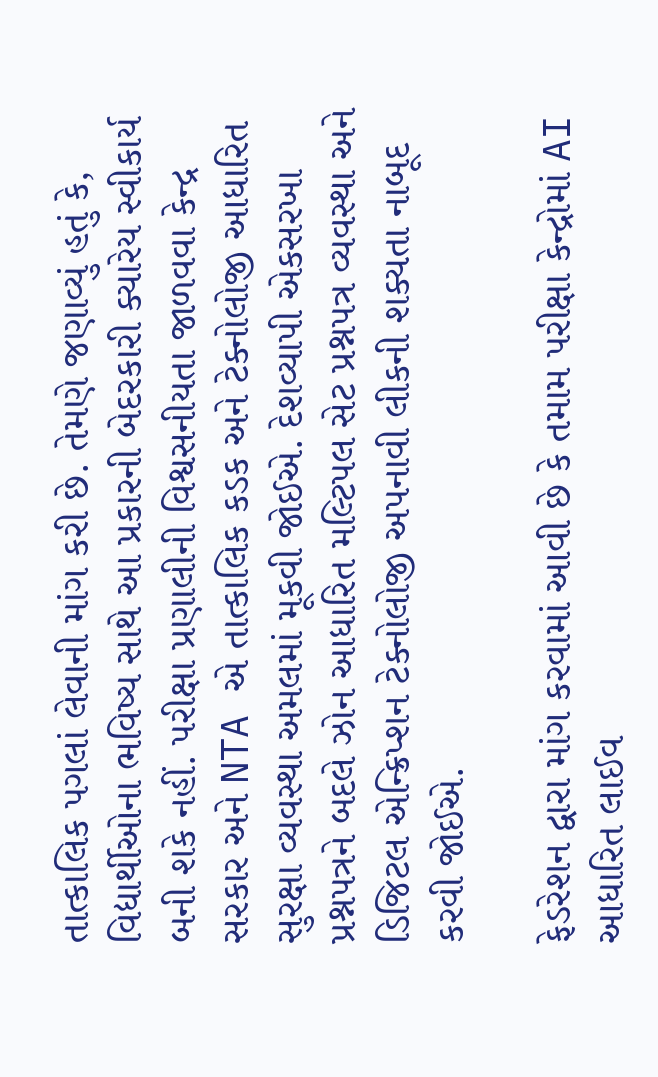તાત્કાલિક પગલાં લેવાની માંગ કરી છે. તેમણે જણાવ્યું હતું કે, વિદ્યાર્થીઓના ભવિષ્ય સાથે આ પ્રકારની બેદરકારી ક્યારેય સ્વીકાર્ય બની શકે નહીં. પરીક્ષા પ્રણાલીની વિશ્વસનીયતા જાળવવા કેન્દ્ર સરકાર અને NTA એ તાત્કાલિક કડક અને ટેક્નોલોજી આધારિત સુરક્ષા વ્યવસ્થા અમલમાં મૂકવી જોઈએ. દેશવ્યાપી એકસરખા પ્રશ્નપત્રને બદલે ઝોન આધારિત મલ્ટિપલ સેટ પ્રશ્નપત્ર વ્યવસ્થા અને ડિજિટલ એન્ક્રિપ્શન ટેક્નોલોજી અપનાવી લીકની શક્યતા નાબૂદ કરવી જોઈએ.

ફેડરેશન દ્વારા માંગ કરવામાં આવી છે કે તમામ પરીક્ષા કેન્દ્રોમાં AI આધારિત લાઈવ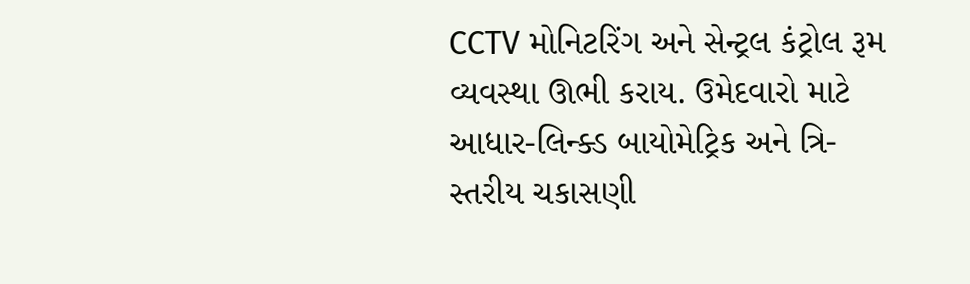CCTV મોનિટરિંગ અને સેન્ટ્રલ કંટ્રોલ રૂમ વ્યવસ્થા ઊભી કરાય. ઉમેદવારો માટે આધાર-લિન્ક્ડ બાયોમેટ્રિક અને ત્રિ-સ્તરીય ચકાસણી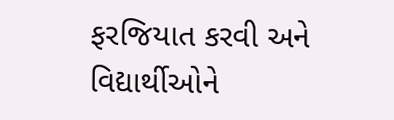ફરજિયાત કરવી અને વિદ્યાર્થીઓને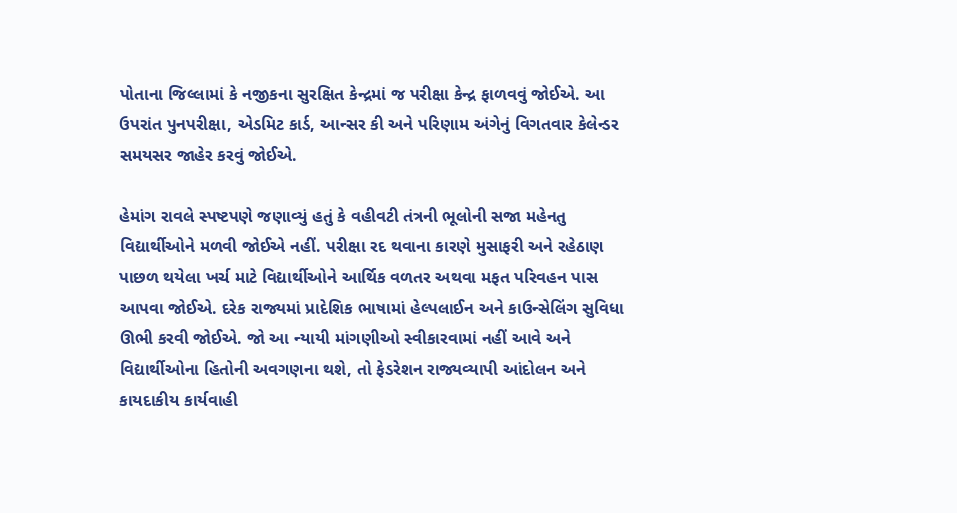પોતાના જિલ્લામાં કે નજીકના સુરક્ષિત કેન્દ્રમાં જ પરીક્ષા કેન્દ્ર ફાળવવું જોઈએ. આ ઉપરાંત પુનપરીક્ષા, એડમિટ કાર્ડ, આન્સર કી અને પરિણામ અંગેનું વિગતવાર કેલેન્ડર સમયસર જાહેર કરવું જોઈએ.

હેમાંગ રાવલે સ્પષ્ટપણે જણાવ્યું હતું કે વહીવટી તંત્રની ભૂલોની સજા મહેનતુ વિદ્યાર્થીઓને મળવી જોઈએ નહીં. પરીક્ષા રદ થવાના કારણે મુસાફરી અને રહેઠાણ પાછળ થયેલા ખર્ચ માટે વિદ્યાર્થીઓને આર્થિક વળતર અથવા મફત પરિવહન પાસ આપવા જોઈએ. દરેક રાજ્યમાં પ્રાદેશિક ભાષામાં હેલ્પલાઈન અને કાઉન્સેલિંગ સુવિધા ઊભી કરવી જોઈએ. જો આ ન્યાયી માંગણીઓ સ્વીકારવામાં નહીં આવે અને વિદ્યાર્થીઓના હિતોની અવગણના થશે, તો ફેડરેશન રાજ્યવ્યાપી આંદોલન અને કાયદાકીય કાર્યવાહી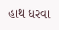હાથ ધરવા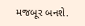મજબૂર બનશે.